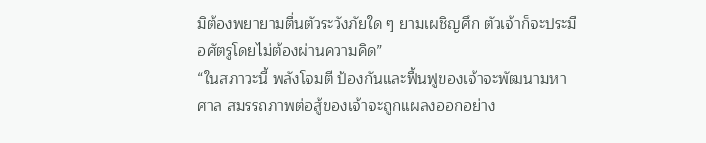มิต้องพยายามตื่นตัวระวังภัยใด ๆ ยามเผชิญศึก ตัวเจ้าก็จะประมือศัตรูโดยไม่ต้องผ่านความคิด”
“ในสภาวะนี้ พลังโจมตี ป้องกันและฟื้นฟูของเจ้าจะพัฒนามหาศาล สมรรถภาพต่อสู้ของเจ้าจะถูกแผลงออกอย่าง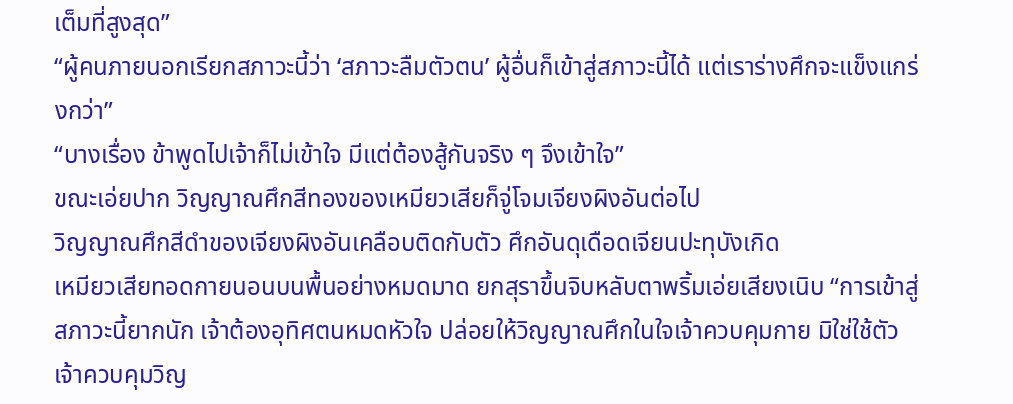เต็มที่สูงสุด”
“ผู้คนภายนอกเรียกสภาวะนี้ว่า ‘สภาวะลืมตัวตน’ ผู้อื่นก็เข้าสู่สภาวะนี้ได้ แต่เราร่างศึกจะแข็งแกร่งกว่า”
“บางเรื่อง ข้าพูดไปเจ้าก็ไม่เข้าใจ มีแต่ต้องสู้กันจริง ๆ จึงเข้าใจ”
ขณะเอ่ยปาก วิญญาณศึกสีทองของเหมียวเสียก็จู่โจมเจียงผิงอันต่อไป
วิญญาณศึกสีดำของเจียงผิงอันเคลือบติดกับตัว ศึกอันดุเดือดเจียนปะทุบังเกิด
เหมียวเสียทอดกายนอนบนพื้นอย่างหมดมาด ยกสุราขึ้นจิบหลับตาพริ้มเอ่ยเสียงเนิบ “การเข้าสู่สภาวะนี้ยากนัก เจ้าต้องอุทิศตนหมดหัวใจ ปล่อยให้วิญญาณศึกในใจเจ้าควบคุมกาย มิใช่ใช้ตัวเจ้าควบคุมวิญ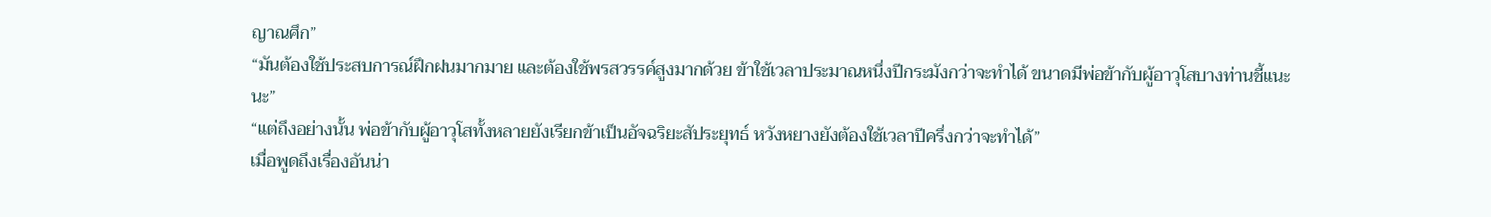ญาณศึก”
“มันต้องใช้ประสบการณ์ฝึกฝนมากมาย และต้องใช้พรสวรรค์สูงมากด้วย ข้าใช้เวลาประมาณหนึ่งปีกระมังกว่าจะทำได้ ขนาดมีพ่อข้ากับผู้อาวุโสบางท่านชี้แนะนะ”
“แต่ถึงอย่างนั้น พ่อข้ากับผู้อาวุโสทั้งหลายยังเรียกข้าเป็นอัจฉริยะสัประยุทธ์ หวังหยางยังต้องใช้เวลาปีครึ่งกว่าจะทำได้”
เมื่อพูดถึงเรื่องอันน่า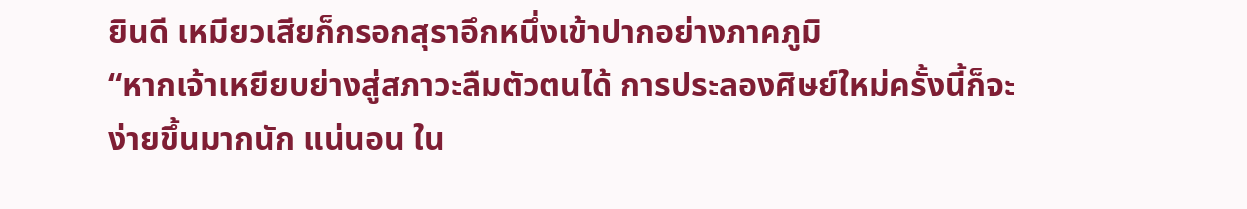ยินดี เหมียวเสียก็กรอกสุราอึกหนึ่งเข้าปากอย่างภาคภูมิ
“หากเจ้าเหยียบย่างสู่สภาวะลืมตัวตนได้ การประลองศิษย์ใหม่ครั้งนี้ก็จะง่ายขึ้นมากนัก แน่นอน ใน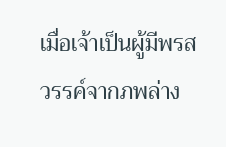เมื่อเจ้าเป็นผู้มีพรสวรรค์จากภพล่าง